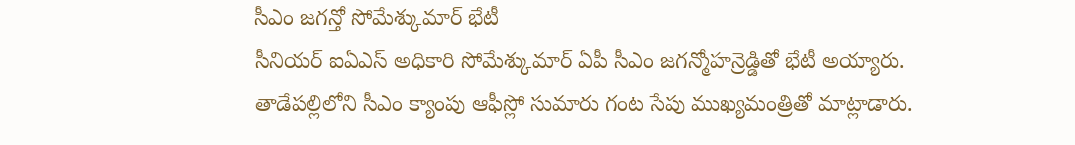సీఎం జగన్తో సోమేశ్కుమార్ భేటీ
సీనియర్ ఐఏఎస్ అధికారి సోమేశ్కుమార్ ఏపీ సీఎం జగన్మోహన్రెడ్డితో భేటీ అయ్యారు. తాడేపల్లిలోని సీఎం క్యాంపు ఆఫీస్లో సుమారు గంట సేపు ముఖ్యమంత్రితో మాట్లాడారు.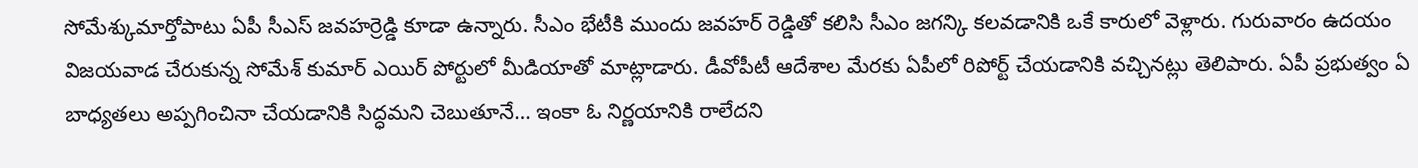సోమేశ్కుమార్తోపాటు ఏపీ సీఎస్ జవహర్రెడ్డి కూడా ఉన్నారు. సీఎం భేటీకి ముందు జవహర్ రెడ్డితో కలిసి సీఎం జగన్కి కలవడానికి ఒకే కారులో వెళ్లారు. గురువారం ఉదయం విజయవాడ చేరుకున్న సోమేశ్ కుమార్ ఎయిర్ పోర్టులో మీడియాతో మాట్లాడారు. డీవోపీటీ ఆదేశాల మేరకు ఏపీలో రిపోర్ట్ చేయడానికి వచ్చినట్లు తెలిపారు. ఏపీ ప్రభుత్వం ఏ బాధ్యతలు అప్పగించినా చేయడానికి సిద్ధమని చెబుతూనే… ఇంకా ఓ నిర్ణయానికి రాలేదని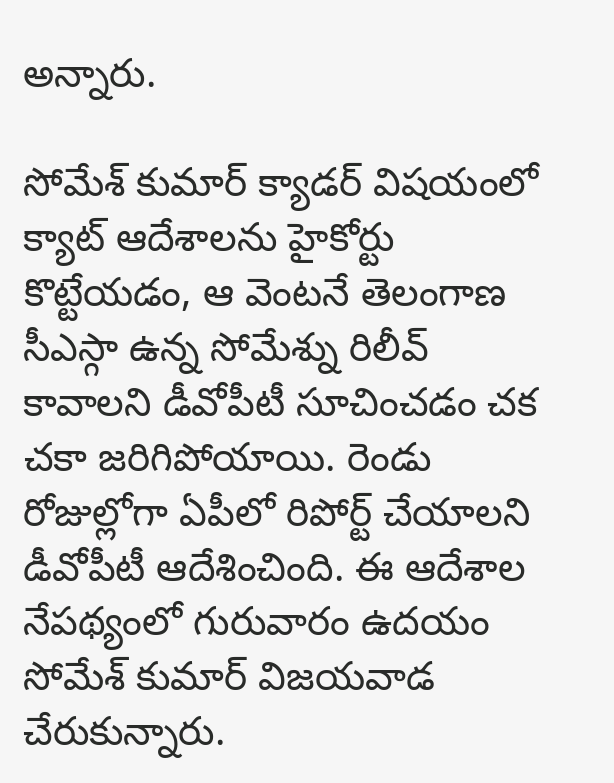అన్నారు.

సోమేశ్ కుమార్ క్యాడర్ విషయంలో క్యాట్ ఆదేశాలను హైకోర్టు కొట్టేయడం, ఆ వెంటనే తెలంగాణ సీఎస్గా ఉన్న సోమేశ్ను రిలీవ్ కావాలని డీవోపీటీ సూచించడం చక చకా జరిగిపోయాయి. రెండు రోజుల్లోగా ఏపీలో రిపోర్ట్ చేయాలని డీవోపీటీ ఆదేశించింది. ఈ ఆదేశాల నేపథ్యంలో గురువారం ఉదయం సోమేశ్ కుమార్ విజయవాడ చేరుకున్నారు.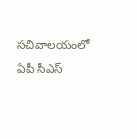సచివాలయంలో ఏపీ సీఎస్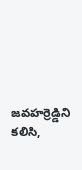జవహర్రెడ్డిని కలిసి,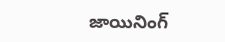జాయినింగ్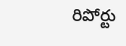రిపోర్టు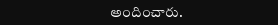అందించారు.